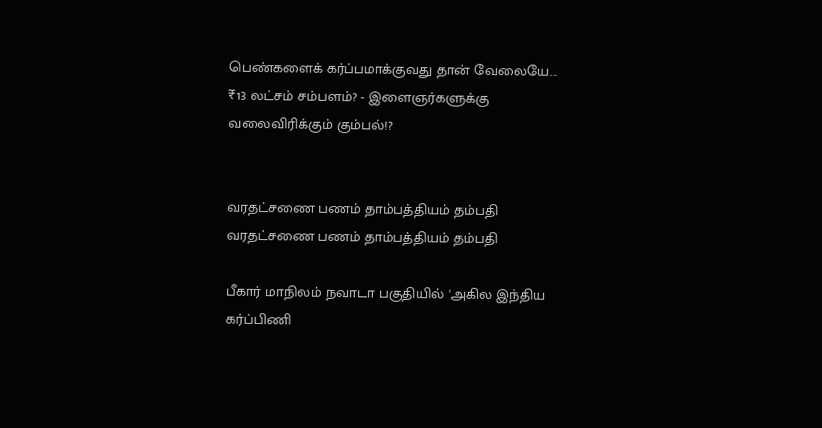பெண்களைக் கர்ப்பமாக்குவது தான் வேலையே... ₹13 லட்சம் சம்பளம்? - இளைஞர்களுக்கு வலைவிரிக்கும் கும்பல்!?


வரதட்சணை பணம் தாம்பத்தியம் தம்பதி வரதட்சணை பணம் தாம்பத்தியம் தம்பதி

பீகார் மாநிலம் நவாடா பகுதியில் 'அகில இந்திய கர்ப்பிணி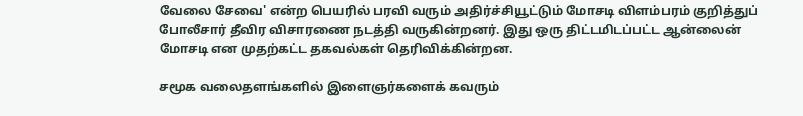வேலை சேவை' என்ற பெயரில் பரவி வரும் அதிர்ச்சியூட்டும் மோசடி விளம்பரம் குறித்துப் போலீசார் தீவிர விசாரணை நடத்தி வருகின்றனர். இது ஒரு திட்டமிடப்பட்ட ஆன்லைன் மோசடி என முதற்கட்ட தகவல்கள் தெரிவிக்கின்றன.

சமூக வலைதளங்களில் இளைஞர்களைக் கவரும்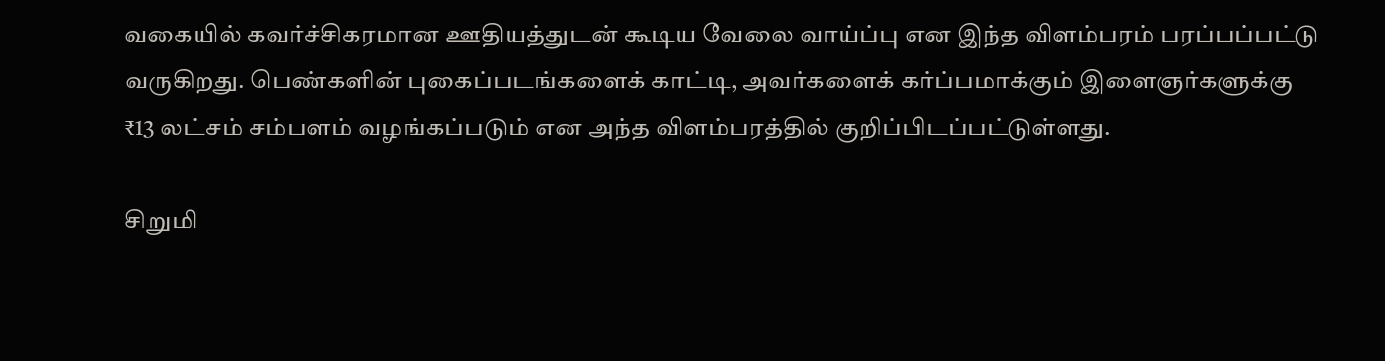வகையில் கவர்ச்சிகரமான ஊதியத்துடன் கூடிய வேலை வாய்ப்பு என இந்த விளம்பரம் பரப்பப்பட்டு வருகிறது. பெண்களின் புகைப்படங்களைக் காட்டி, அவர்களைக் கர்ப்பமாக்கும் இளைஞர்களுக்கு ₹13 லட்சம் சம்பளம் வழங்கப்படும் என அந்த விளம்பரத்தில் குறிப்பிடப்பட்டுள்ளது.

சிறுமி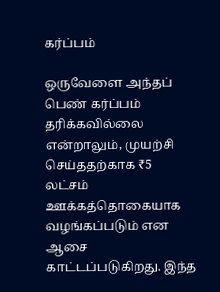கர்ப்பம்

ஒருவேளை அந்தப் பெண் கர்ப்பம் தரிக்கவில்லை என்றாலும், முயற்சி செய்ததற்காக ₹5 லட்சம் ஊக்கத்தொகையாக வழங்கப்படும் என ஆசை காட்டப்படுகிறது. இந்த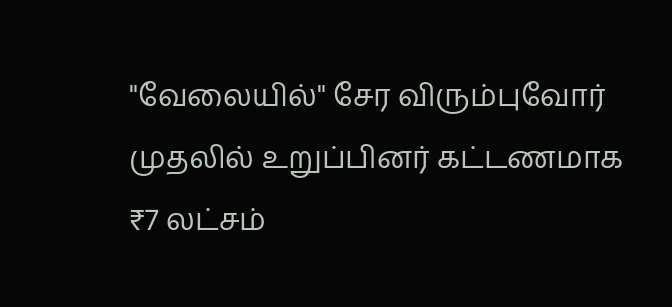"வேலையில்" சேர விரும்புவோர் முதலில் உறுப்பினர் கட்டணமாக ₹7 லட்சம்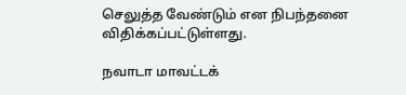செலுத்த வேண்டும் என நிபந்தனை விதிக்கப்பட்டுள்ளது.

நவாடா மாவட்டக்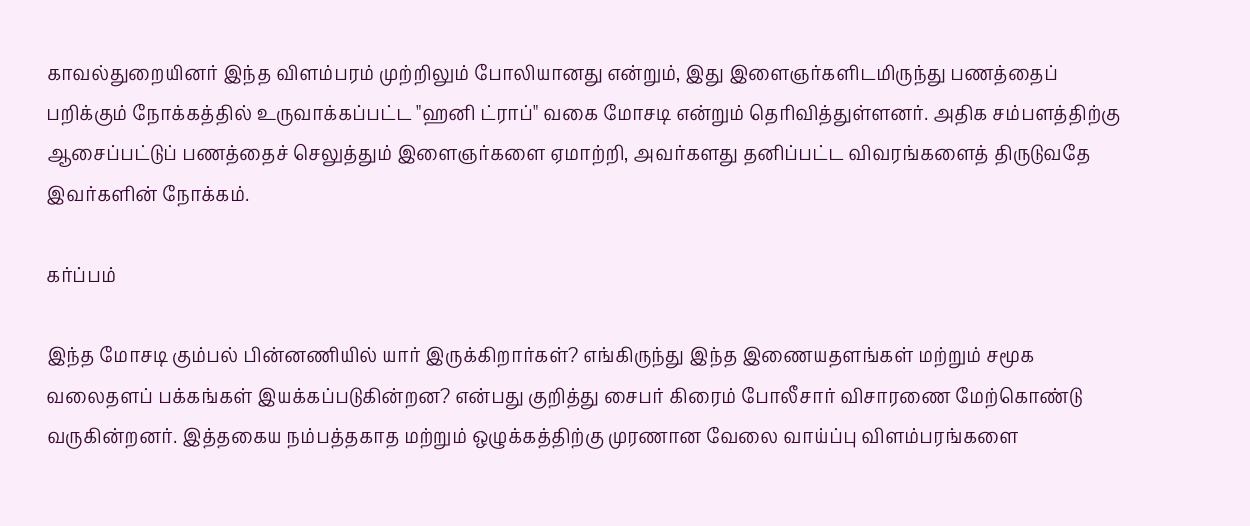காவல்துறையினர் இந்த விளம்பரம் முற்றிலும் போலியானது என்றும், இது இளைஞர்களிடமிருந்து பணத்தைப் பறிக்கும் நோக்கத்தில் உருவாக்கப்பட்ட "ஹனி ட்ராப்" வகை மோசடி என்றும் தெரிவித்துள்ளனர். அதிக சம்பளத்திற்கு ஆசைப்பட்டுப் பணத்தைச் செலுத்தும் இளைஞர்களை ஏமாற்றி, அவர்களது தனிப்பட்ட விவரங்களைத் திருடுவதே இவர்களின் நோக்கம்.

கர்ப்பம்

இந்த மோசடி கும்பல் பின்னணியில் யார் இருக்கிறார்கள்? எங்கிருந்து இந்த இணையதளங்கள் மற்றும் சமூக வலைதளப் பக்கங்கள் இயக்கப்படுகின்றன? என்பது குறித்து சைபர் கிரைம் போலீசார் விசாரணை மேற்கொண்டு வருகின்றனர். இத்தகைய நம்பத்தகாத மற்றும் ஒழுக்கத்திற்கு முரணான வேலை வாய்ப்பு விளம்பரங்களை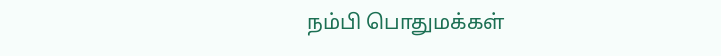நம்பி பொதுமக்கள்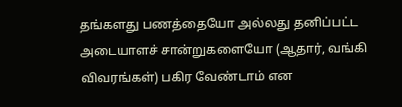தங்களது பணத்தையோ அல்லது தனிப்பட்ட அடையாளச் சான்றுகளையோ (ஆதார், வங்கி விவரங்கள்) பகிர வேண்டாம் என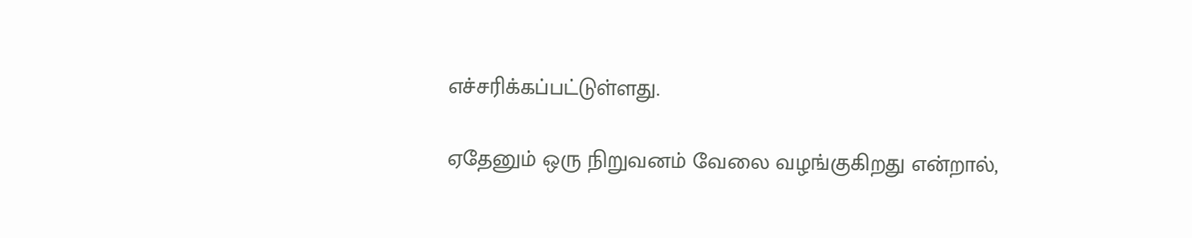எச்சரிக்கப்பட்டுள்ளது.

ஏதேனும் ஒரு நிறுவனம் வேலை வழங்குகிறது என்றால்,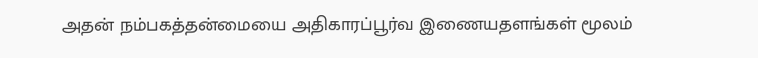அதன் நம்பகத்தன்மையை அதிகாரப்பூர்வ இணையதளங்கள் மூலம்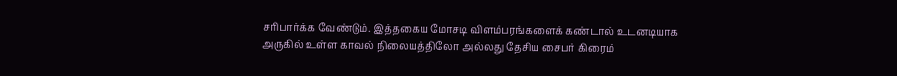சரிபார்க்க வேண்டும். இத்தகைய மோசடி விளம்பரங்களைக் கண்டால் உடனடியாக அருகில் உள்ள காவல் நிலையத்திலோ அல்லது தேசிய சைபர் கிரைம்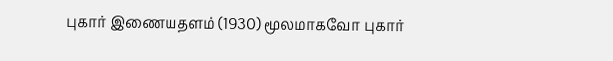புகார் இணையதளம் (1930) மூலமாகவோ புகார்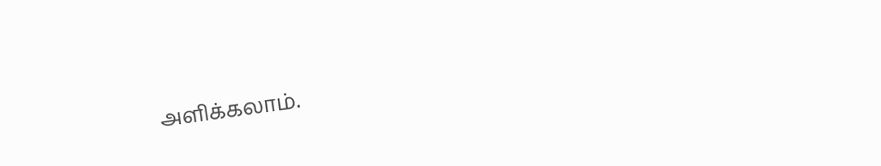அளிக்கலாம்.